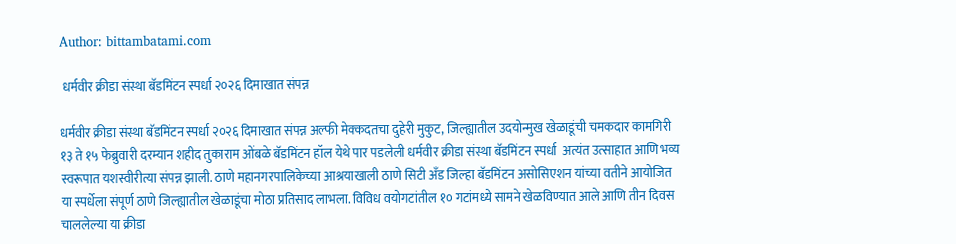Author: bittambatami.com

 धर्मवीर क्रीडा संस्था बॅडमिंटन स्पर्धा २०२६ दिमाखात संपन्न

धर्मवीर क्रीडा संस्था बॅडमिंटन स्पर्धा २०२६ दिमाखात संपन्न अल्फी मेक्कदतचा दुहेरी मुकुट, जिल्ह्यातील उदयोन्मुख खेळाडूंची चमकदार कामगिरी १३ ते १५ फेब्रुवारी दरम्यान शहीद तुकाराम ओंबळे बॅडमिंटन हॉल येथे पार पडलेली धर्मवीर क्रीडा संस्था बॅडमिंटन स्पर्धा  अत्यंत उत्साहात आणि भव्य स्वरूपात यशस्वीरीत्या संपन्न झाली. ठाणे महानगरपालिकेच्या आश्रयाखाली ठाणे सिटी अँड जिल्हा बॅडमिंटन असोसिएशन यांच्या वतीने आयोजित या स्पर्धेला संपूर्ण ठाणे जिल्ह्यातील खेळाडूंचा मोठा प्रतिसाद लाभला. विविध वयोगटांतील १० गटांमध्ये सामने खेळविण्यात आले आणि तीन दिवस चाललेल्या या क्रीडा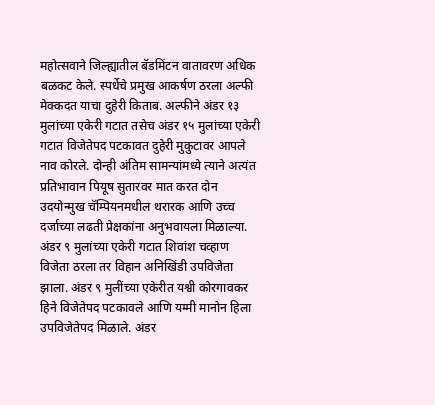महोत्सवाने जिल्ह्यातील बॅडमिंटन वातावरण अधिक बळकट केले. स्पर्धेचे प्रमुख आकर्षण ठरला अल्फी मेक्कदत याचा दुहेरी किताब. अल्फीने अंडर १३ मुलांच्या एकेरी गटात तसेच अंडर १५ मुलांच्या एकेरी गटात विजेतेपद पटकावत दुहेरी मुकुटावर आपले नाव कोरले. दोन्ही अंतिम सामन्यांमध्ये त्याने अत्यंत प्रतिभावान पियूष सुतारवर मात करत दोन उदयोन्मुख चॅम्पियनमधील थरारक आणि उच्च दर्जाच्या लढती प्रेक्षकांना अनुभवायला मिळाल्या. अंडर ९ मुलांच्या एकेरी गटात शिवांश चव्हाण विजेता ठरला तर विहान अनिखिंडी उपविजेता झाला. अंडर ९ मुलींच्या एकेरीत यश्वी कोरगावकर हिने विजेतेपद पटकावले आणि यम्मी मानोन हिला उपविजेतेपद मिळाले. अंडर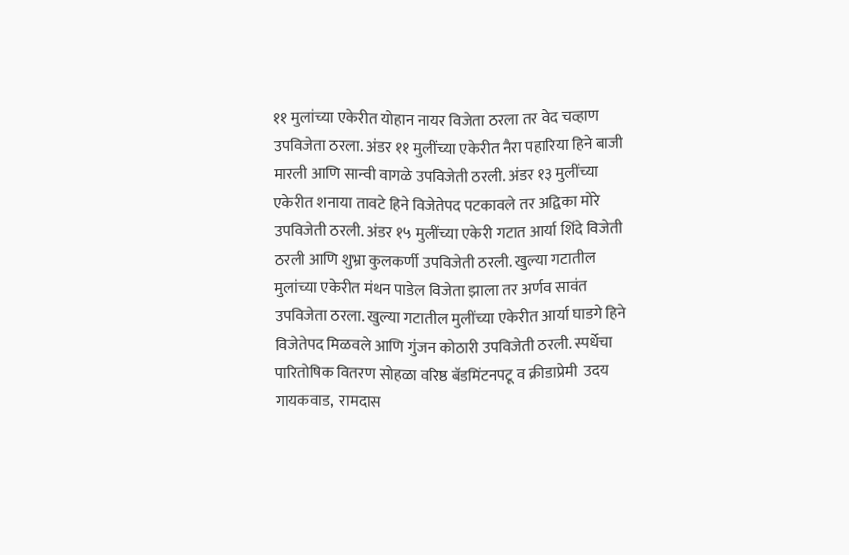११ मुलांच्या एकेरीत योहान नायर विजेता ठरला तर वेद चव्हाण उपविजेता ठरला. अंडर ११ मुलींच्या एकेरीत नैरा पहारिया हिने बाजी मारली आणि सान्वी वागळे उपविजेती ठरली. अंडर १३ मुलींच्या एकेरीत शनाया तावटे हिने विजेतेपद पटकावले तर अद्विका मोरे उपविजेती ठरली. अंडर १५ मुलींच्या एकेरी गटात आर्या शिंदे विजेती ठरली आणि शुभ्रा कुलकर्णी उपविजेती ठरली. खुल्या गटातील मुलांच्या एकेरीत मंथन पाडेल विजेता झाला तर अर्णव सावंत उपविजेता ठरला. खुल्या गटातील मुलींच्या एकेरीत आर्या घाडगे हिने विजेतेपद मिळवले आणि गुंजन कोठारी उपविजेती ठरली. स्पर्धेचा पारितोषिक वितरण सोहळा वरिष्ठ बॅडमिंटनपटू व क्रीडाप्रेमी  उदय गायकवाड,  रामदास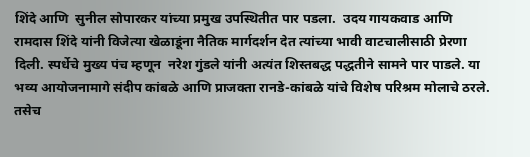शिंदे आणि  सुनील सोपारकर यांच्या प्रमुख उपस्थितीत पार पडला.  उदय गायकवाड आणि  रामदास शिंदे यांनी विजेत्या खेळाडूंना नैतिक मार्गदर्शन देत त्यांच्या भावी वाटचालीसाठी प्रेरणा दिली. स्पर्धेचे मुख्य पंच म्हणून  नरेश गुंडले यांनी अत्यंत शिस्तबद्ध पद्धतीने सामने पार पाडले. या भव्य आयोजनामागे संदीप कांबळे आणि प्राजक्ता रानडे-कांबळे यांचे विशेष परिश्रम मोलाचे ठरले. तसेच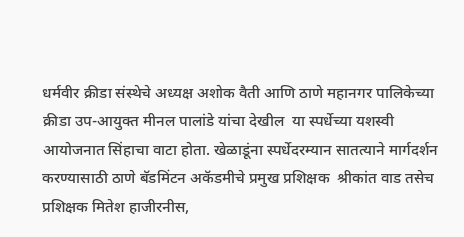धर्मवीर क्रीडा संस्थेचे अध्यक्ष अशोक वैती आणि ठाणे महानगर पालिकेच्या क्रीडा उप-आयुक्त मीनल पालांडे यांचा देखील  या स्पर्धेच्या यशस्वी आयोजनात सिंहाचा वाटा होता. खेळाडूंना स्पर्धेदरम्यान सातत्याने मार्गदर्शन करण्यासाठी ठाणे बॅडमिंटन अकॅडमीचे प्रमुख प्रशिक्षक  श्रीकांत वाड तसेच प्रशिक्षक मितेश हाजीरनीस,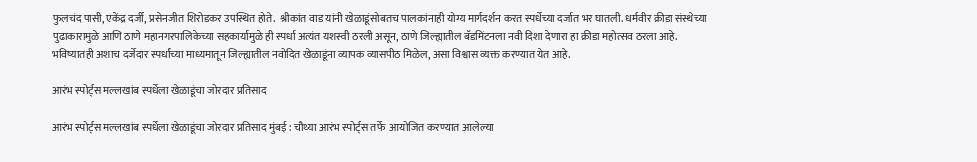फुलचंद पासी, एकेंद्र दर्जी, प्रसेनजीत शिरोडकर उपस्थित होते.  श्रीकांत वाड यांनी खेळाडूंसोबतच पालकांनाही योग्य मार्गदर्शन करत स्पर्धेच्या दर्जात भर घातली. धर्मवीर क्रीडा संस्थेच्या पुढाकारामुळे आणि ठाणे महानगरपालिकेच्या सहकार्यामुळे ही स्पर्धा अत्यंत यशस्वी ठरली असून, ठाणे जिल्ह्यातील बॅडमिंटनला नवी दिशा देणारा हा क्रीडा महोत्सव ठरला आहे. भविष्यातही अशाच दर्जेदार स्पर्धांच्या माध्यमातून जिल्ह्यातील नवोदित खेळाडूंना व्यापक व्यासपीठ मिळेल, असा विश्वास व्यक्त करण्यात येत आहे.

आरंभ स्पोर्ट्स मल्लखांब स्पर्धेला खेळाडूंचा जोरदार प्रतिसाद

आरंभ स्पोर्ट्स मल्लखांब स्पर्धेला खेळाडूंचा जोरदार प्रतिसाद मुंबई : चौथ्या आरंभ स्पोर्ट्स तर्फे  आयोजित करण्यात आलेल्या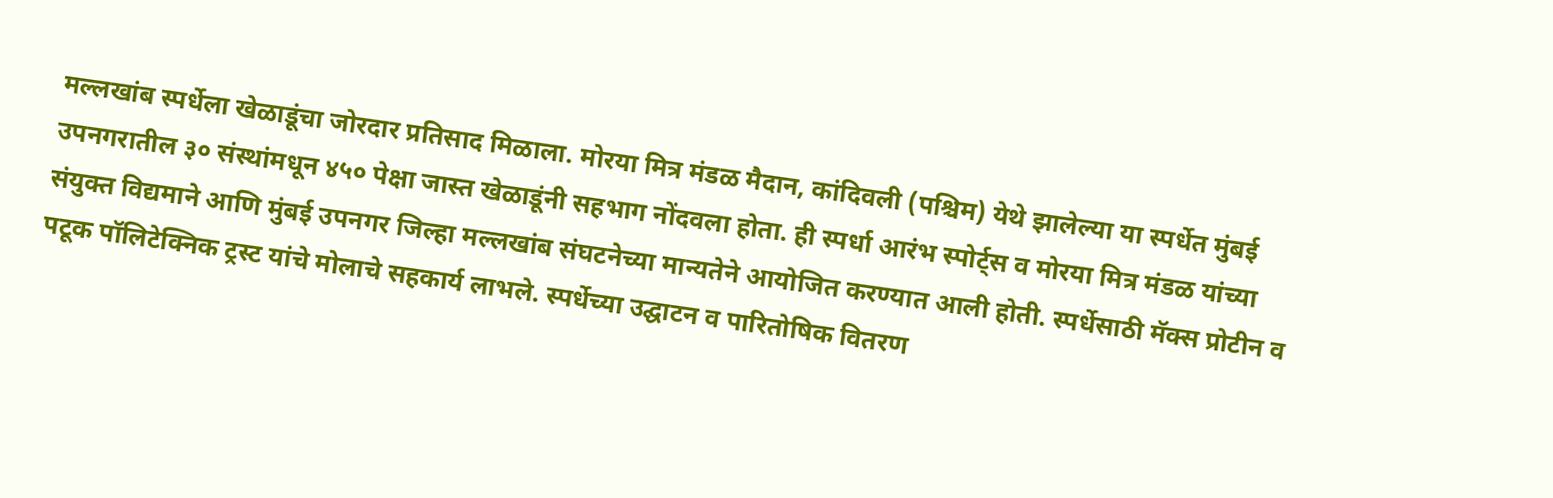मल्लखांब स्पर्धेला खेळाडूंचा जोरदार प्रतिसाद मिळाला. मोरया मित्र मंडळ मैदान, कांदिवली (पश्चिम) येथे झालेल्या या स्पर्धेत मुंबई उपनगरातील ३० संस्थांमधून ४५० पेक्षा जास्त खेळाडूंनी सहभाग नोंदवला होता. ही स्पर्धा आरंभ स्पोर्ट्स व मोरया मित्र मंडळ यांच्या संयुक्त विद्यमाने आणि मुंबई उपनगर जिल्हा मल्लखांब संघटनेच्या मान्यतेने आयोजित करण्यात आली होती. स्पर्धेसाठी मॅक्स प्रोटीन व पटूक पॉलिटेक्निक ट्रस्ट यांचे मोलाचे सहकार्य लाभले. स्पर्धेच्या उद्घाटन व पारितोषिक वितरण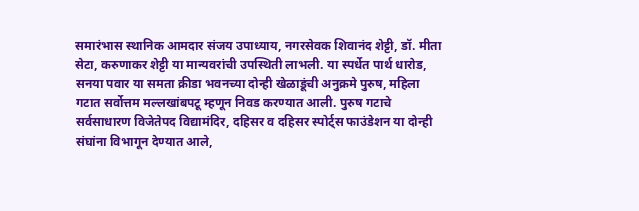समारंभास स्थानिक आमदार संजय उपाध्याय, नगरसेवक शिवानंद शेट्टी, डॉ. मीता सेटा, करुणाकर शेट्टी या मान्यवरांची उपस्थिती लाभली. या स्पर्धेत पार्थ धारोड, सनया पवार या समता क्रीडा भवनच्या दोन्ही खेळाडूंची अनुक्रमे पुरुष, महिला गटात सर्वोत्तम मल्लखांबपटू म्हणून निवड करण्यात आली. पुरुष गटाचे सर्वसाधारण विजेतेपद विद्यामंदिर, दहिसर व दहिसर स्पोर्ट्स फाउंडेशन या दोन्ही संघांना विभागून देण्यात आले,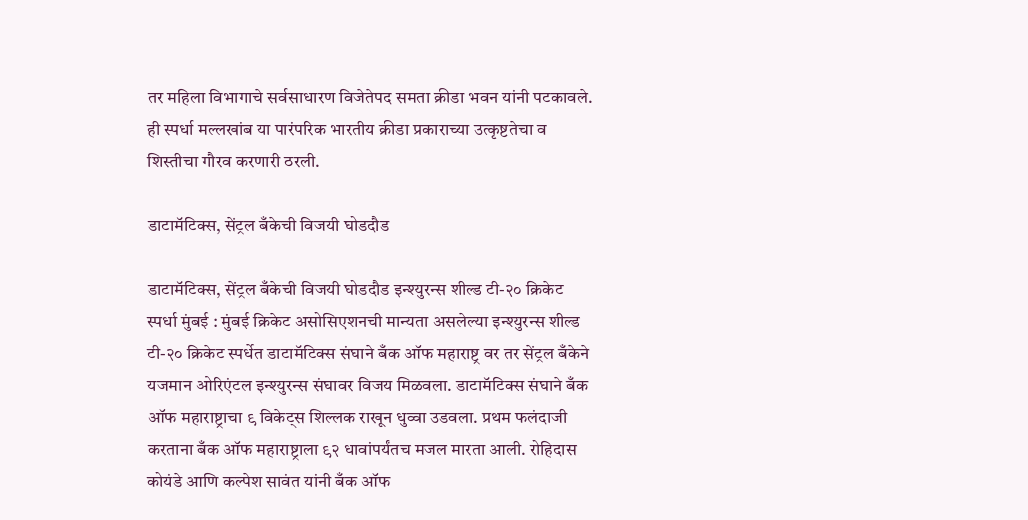तर महिला विभागाचे सर्वसाधारण विजेतेपद समता क्रीडा भवन यांनी पटकावले. ही स्पर्धा मल्लखांब या पारंपरिक भारतीय क्रीडा प्रकाराच्या उत्कृष्टतेचा व शिस्तीचा गौरव करणारी ठरली.

डाटामॅटिक्स, सेंट्रल बँकेची विजयी घोडदौड

डाटामॅटिक्स, सेंट्रल बँकेची विजयी घोडदौड इन्श्युरन्स शील्ड टी-२० क्रिकेट स्पर्धा मुंबई : मुंबई क्रिकेट असोसिएशनची मान्यता असलेल्या इन्श्युरन्स शील्ड टी-२० क्रिकेट स्पर्धेत डाटामॅटिक्स संघाने बँक ऑफ महाराष्ट्र वर तर सेंट्रल बँकेने यजमान ओरिएंटल इन्श्युरन्स संघावर विजय मिळवला. डाटामॅटिक्स संघाने बँक ऑफ महाराष्ट्राचा ९ विकेट्स शिल्लक राखून धुव्वा उडवला. प्रथम फलंदाजी करताना बँक ऑफ महाराष्ट्राला ९२ धावांपर्यंतच मजल मारता आली. रोहिदास कोयंडे आणि कल्पेश सावंत यांनी बँक ऑफ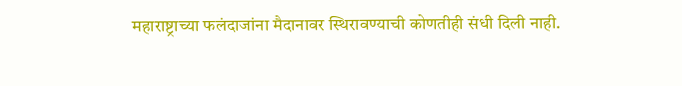महाराष्ट्राच्या फलंदाजांना मैदानावर स्थिरावण्याची कोणतीही संधी दिली नाही.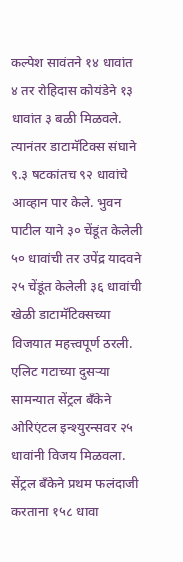कल्पेश सावंतने १४ धावांत ४ तर रोहिदास कोयंडेने १३ धावांत ३ बळी मिळवले. त्यानंतर डाटामॅटिक्स संघाने ९.३ षटकांतच ९२ धावांचे आव्हान पार केले. भुवन पाटील याने ३० चेंडूंत केलेली ५० धावांची तर उपेंद्र यादवने २५ चेंडूंत केलेली ३६ धावांची खेळी डाटामॅटिक्सच्या विजयात महत्त्वपूर्ण ठरली. एलिट गटाच्या दुसऱ्या सामन्यात सेंट्रल बँकेने ओरिएंटल इन्श्युरन्सवर २५ धावांनी विजय मिळवला. सेंट्रल बँकेने प्रथम फलंदाजी करताना १५८ धावा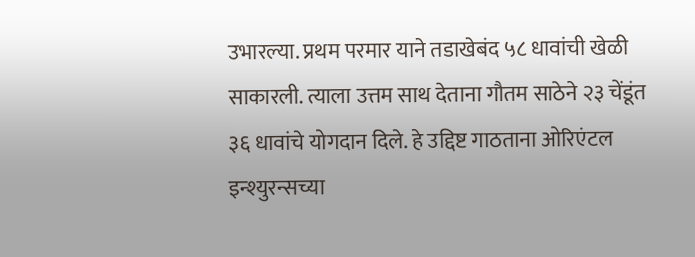उभारल्या. प्रथम परमार याने तडाखेबंद ५८ धावांची खेळी साकारली. त्याला उत्तम साथ देताना गौतम साठेने २३ चेंडूंत ३६ धावांचे योगदान दिले. हे उद्दिष्ट गाठताना ओरिएंटल इन्श्युरन्सच्या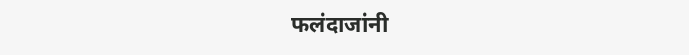फलंदाजांनी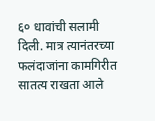६० धावांची सलामी दिली. मात्र त्यानंतरच्या फलंदाजांना कामगिरीत सातत्य राखता आले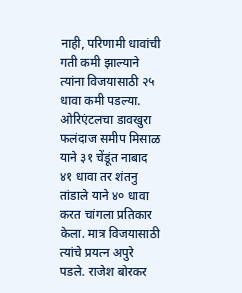नाही, परिणामी धावांची गती कमी झाल्याने त्यांना विजयासाठी २५ धावा कमी पडल्या. ओरिएंटलचा डावखुरा फलंदाज समीप मिसाळ याने ३१ चेंडूंत नाबाद ४१ धावा तर शंतनु तांडाले याने ४० धावा करत चांगला प्रतिकार केला. मात्र विजयासाठी त्यांचे प्रयत्न अपुरे पडले. राजेश बोरकर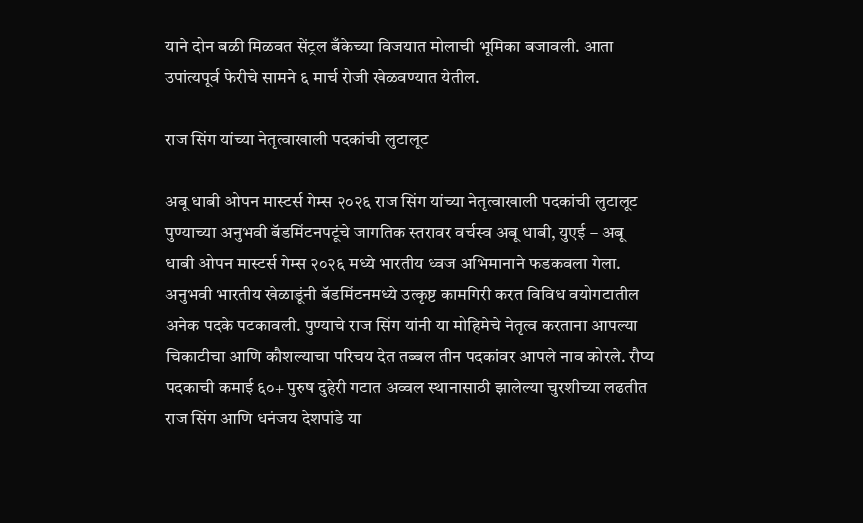याने दोन बळी मिळवत सेंट्रल बँकेच्या विजयात मोलाची भूमिका बजावली. आता उपांत्यपूर्व फेरीचे सामने ६ मार्च रोजी खेळवण्यात येतील.

राज सिंग यांच्या नेतृत्वाखाली पदकांची लुटालूट

अबू धाबी ओपन मास्टर्स गेम्स २०२६ राज सिंग यांच्या नेतृत्वाखाली पदकांची लुटालूट पुण्याच्या अनुभवी बॅडमिंटनपटूंचे जागतिक स्तरावर वर्चस्व अबू धाबी, युएई – अबू धाबी ओपन मास्टर्स गेम्स २०२६ मध्ये भारतीय ध्वज अभिमानाने फडकवला गेला. अनुभवी भारतीय खेळाडूंनी बॅडमिंटनमध्ये उत्कृष्ट कामगिरी करत विविध वयोगटातील अनेक पदके पटकावली. पुण्याचे राज सिंग यांनी या मोहिमेचे नेतृत्व करताना आपल्या चिकाटीचा आणि कौशल्याचा परिचय देत तब्बल तीन पदकांवर आपले नाव कोरले. रौप्य पदकाची कमाई ६०+ पुरुष दुहेरी गटात अव्वल स्थानासाठी झालेल्या चुरशीच्या लढतीत राज सिंग आणि धनंजय देशपांडे या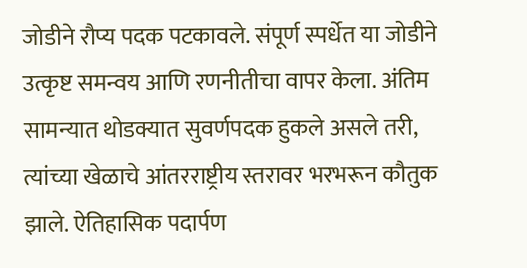जोडीने रौप्य पदक पटकावले. संपूर्ण स्पर्धेत या जोडीने उत्कृष्ट समन्वय आणि रणनीतीचा वापर केला. अंतिम सामन्यात थोडक्यात सुवर्णपदक हुकले असले तरी, त्यांच्या खेळाचे आंतरराष्ट्रीय स्तरावर भरभरून कौतुक झाले. ऐतिहासिक पदार्पण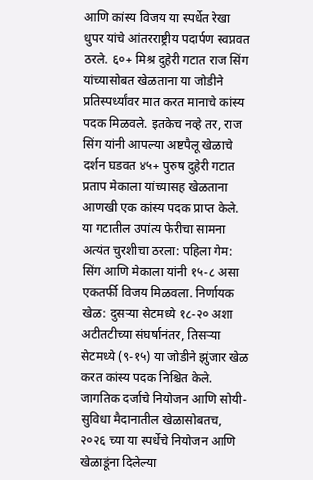आणि कांस्य विजय या स्पर्धेत रेखा धुपर यांचे आंतरराष्ट्रीय पदार्पण स्वप्नवत ठरले. ६०+ मिश्र दुहेरी गटात राज सिंग यांच्यासोबत खेळताना या जोडीने प्रतिस्पर्ध्यांवर मात करत मानाचे कांस्य पदक मिळवले. इतकेच नव्हे तर, राज सिंग यांनी आपल्या अष्टपैलू खेळाचे दर्शन घडवत ४५+ पुरुष दुहेरी गटात प्रताप मेकाला यांच्यासह खेळताना आणखी एक कांस्य पदक प्राप्त केले. या गटातील उपांत्य फेरीचा सामना अत्यंत चुरशीचा ठरला: पहिला गेम: सिंग आणि मेकाला यांनी १५-८ असा एकतर्फी विजय मिळवला. निर्णायक खेळ: दुसऱ्या सेटमध्ये १८-२० अशा अटीतटीच्या संघर्षानंतर, तिसऱ्या सेटमध्ये (९-१५) या जोडीने झुंजार खेळ करत कांस्य पदक निश्चित केले. जागतिक दर्जाचे नियोजन आणि सोयी-सुविधा मैदानातील खेळासोबतच, २०२६ च्या या स्पर्धेचे नियोजन आणि खेळाडूंना दिलेल्या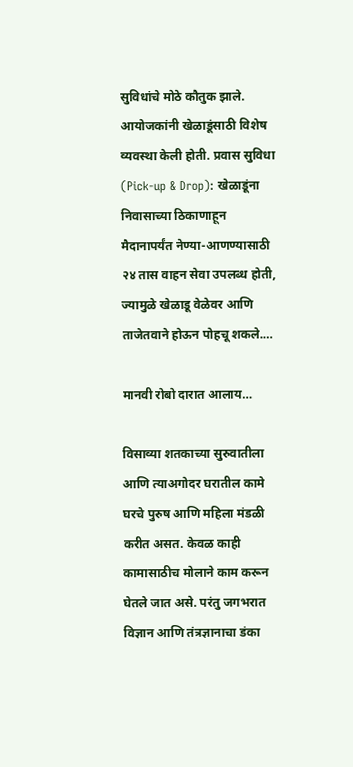सुविधांचे मोठे कौतुक झाले. आयोजकांनी खेळाडूंसाठी विशेष व्यवस्था केली होती. प्रवास सुविधा (Pick-up & Drop): खेळाडूंना निवासाच्या ठिकाणाहून मैदानापर्यंत नेण्या-आणण्यासाठी २४ तास वाहन सेवा उपलब्ध होती, ज्यामुळे खेळाडू वेळेवर आणि ताजेतवाने होऊन पोहचू शकले.…

मानवी रोबो दारात आलाय…

विसाव्या शतकाच्या सुरुवातीला आणि त्याअगोदर घरातील कामे घरचे पुरुष आणि महिला मंडळी करीत असत. केवळ काही कामासाठीच मोलाने काम करून घेतले जात असे. परंतु जगभरात विज्ञान आणि तंत्रज्ञानाचा डंका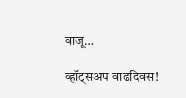वाजू…

व्हॉट्सअप वाढदिवस!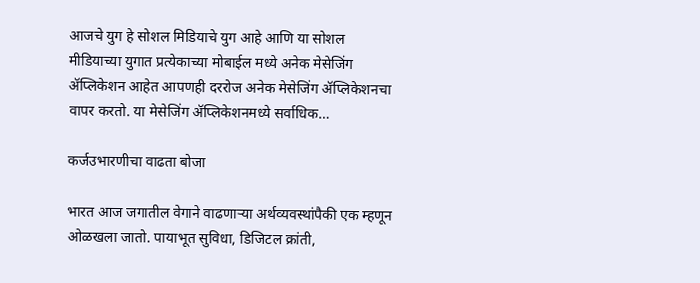आजचे युग हे सोशल मिडियाचे युग आहे आणि या सोशल मीडियाच्या युगात प्रत्येकाच्या मोबाईल मध्ये अनेक मेसेजिंग ॲप्लिकेशन आहेत आपणही दररोज अनेक मेसेजिंग ॲप्लिकेशनचा वापर करतो. या मेसेजिंग ॲप्लिकेशनमध्ये सर्वाधिक…

कर्जउभारणीचा वाढता बोजा

भारत आज जगातील वेगाने वाढणाऱ्या अर्थव्यवस्थांपैकी एक म्हणून ओळखला जातो. पायाभूत सुविधा, डिजिटल क्रांती,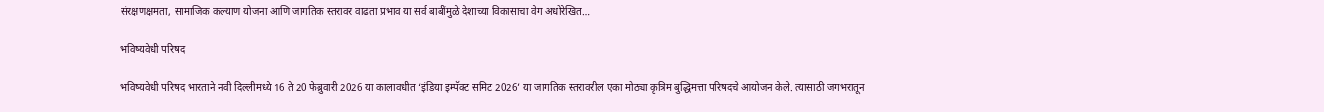संरक्षणक्षमता, सामाजिक कल्याण योजना आणि जागतिक स्तरावर वाढता प्रभाव या सर्व बाबींमुळे देशाच्या विकासाचा वेग अधोरेखित…

भविष्यवेधी परिषद

भविष्यवेधी परिषद भारताने नवी दिल्लीमध्ये 16 ते 20 फेब्रुवारी 2026 या कालावधीत ‌‘इंडिया इम्पॅक्ट समिट 2026’ या जागतिक स्तरावरील एका मोठ्या कृत्रिम बुद्धिमत्ता परिषदचे आयोजन केले. त्यासाठी जगभरातून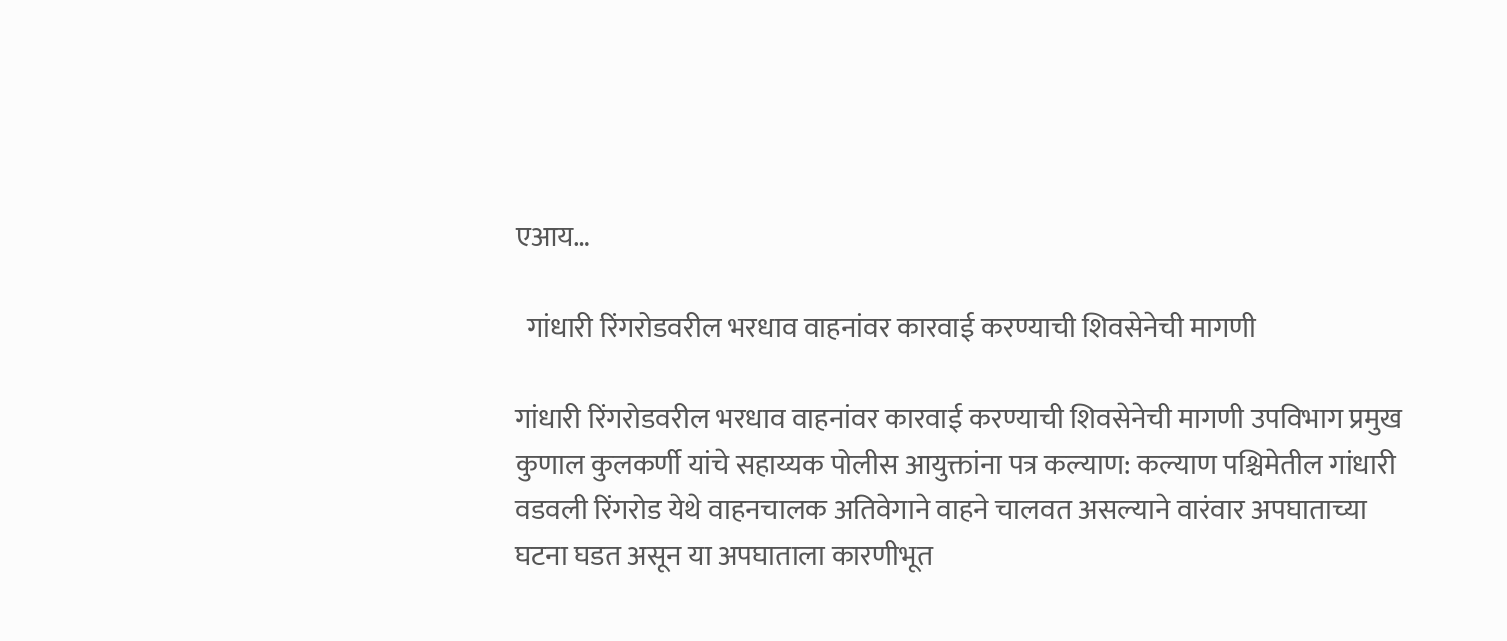एआय…

  गांधारी रिंगरोडवरील भरधाव वाहनांवर कारवाई करण्याची शिवसेनेची मागणी

गांधारी रिंगरोडवरील भरधाव वाहनांवर कारवाई करण्याची शिवसेनेची मागणी उपविभाग प्रमुख कुणाल कुलकर्णी यांचे सहाय्यक पोलीस आयुक्तांना पत्र कल्याण: कल्याण पश्चिमेतील गांधारी वडवली रिंगरोड येथे वाहनचालक अतिवेगाने वाहने चालवत असल्याने वारंवार अपघाताच्या घटना घडत असून या अपघाताला कारणीभूत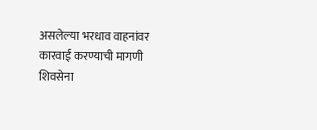असलेल्या भरधाव वाहनांवर कारवाई करण्याची मागणी शिवसेना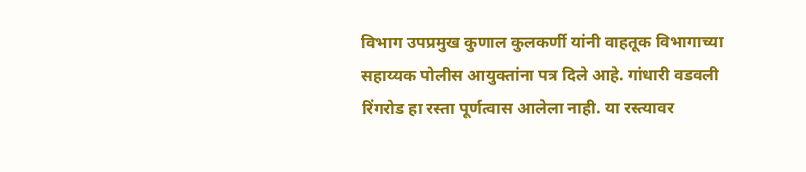विभाग उपप्रमुख कुणाल कुलकर्णी यांनी वाहतूक विभागाच्या सहाय्यक पोलीस आयुक्तांना पत्र दिले आहे. गांधारी वडवली रिंगरोड हा रस्ता पूर्णत्वास आलेला नाही. या रस्त्यावर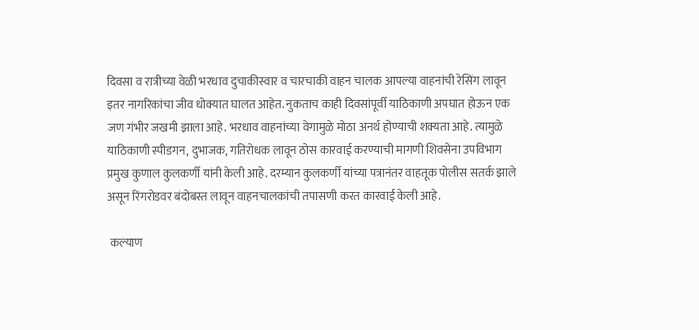दिवसा व रात्रीच्या वेळी भरधाव दुचाकीस्वार व चारचाकी वाहन चालक आपल्या वाहनांची रेसिंग लावून इतर नागरिकांचा जीव धोक्यात घालत आहेत. नुकताच काही दिवसांपूर्वी याठिकाणी अपघात होऊन एक जण गंभीर जखमी झाला आहे. भरधाव वाहनांच्या वेगामुळे मोठा अनर्थ होण्याची शक्यता आहे. त्यामुळे याठिकाणी स्पीडगन, दुभाजक, गतिरोधक लावून ठोस कारवाई करण्याची मागणी शिवसेना उपविभाग प्रमुख कुणाल कुलकर्णी यांनी केली आहे. दरम्यान कुलकर्णी यांच्या पत्रानंतर वाहतूक पोलीस सतर्क झाले असून रिंगरोडवर बंदोबस्त लावून वाहनचालकांची तपासणी करत कारवाई केली आहे.

 कल्याण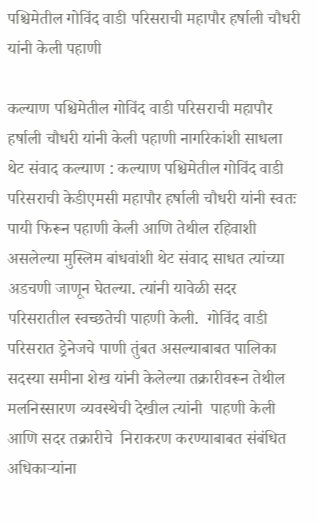पश्चिमेतील गोविंद वाडी परिसराची महापौर हर्षाली चौधरी यांनी केली पहाणी

कल्याण पश्चिमेतील गोविंद वाडी परिसराची महापौर हर्षाली चौधरी यांनी केली पहाणी नागरिकांशी साधला थेट संवाद कल्याण : कल्याण पश्चिमेतील गोविंद वाडी परिसराची केडीएमसी महापौर हर्षाली चौधरी यांनी स्वतः पायी फिरून पहाणी केली आणि तेथील रहिवाशी असलेल्या मुस्लिम बांधवांशी थेट संवाद साधत त्यांच्या अडचणी जाणून घेतल्या. त्यांनी यावेळी सदर परिसरातील स्वच्छतेची पाहणी केली.  गोविंद वाडी परिसरात ड्रेनेजचे पाणी तुंबत असल्याबाबत पालिका सदस्या समीना शेख यांनी केलेल्या तक्रारीवरून तेथील मलनिस्सारण व्यवस्थेची देखील त्यांनी  पाहणी केली आणि सदर तक्रारीचे  निराकरण करण्याबाबत संबंधित अधिकाऱ्यांना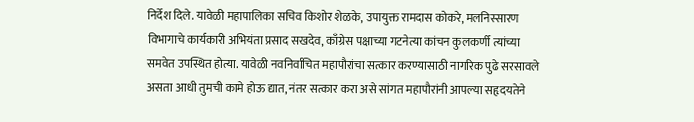निर्देश दिले. यावेळी महापालिका सचिव किशोर शेळके, उपायुक्त रामदास कोकरे, मलनिस्सारण विभागाचे कार्यकारी अभियंता प्रसाद सखदेव, काँग्रेस पक्षाच्या गटनेत्या कांचन कुलकर्णी त्यांच्या समवेत उपस्थित होत्या. यावेळी नवनिर्वाचित महापौरांचा सत्कार करण्यासाठी नागरिक पुढे सरसावले असता आधी तुमची कामे होऊ द्यात, नंतर सत्कार करा असे सांगत महापौरांनी आपल्या सहृदयतेने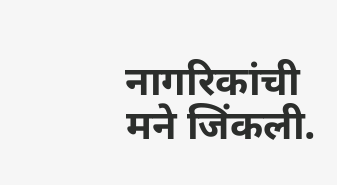नागरिकांची मने जिंकली.